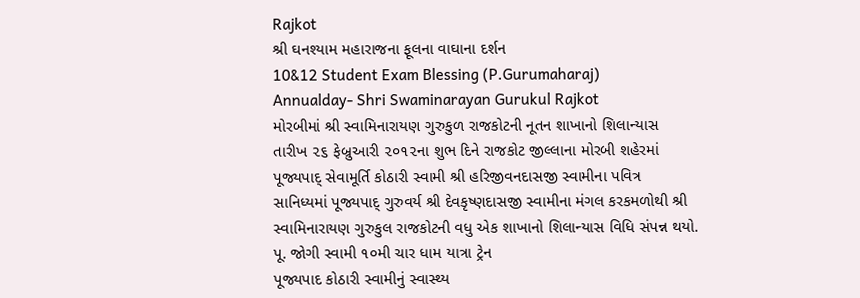Rajkot
શ્રી ઘનશ્યામ મહારાજના ફૂલના વાઘાના દર્શન
10&12 Student Exam Blessing (P.Gurumaharaj)
Annualday- Shri Swaminarayan Gurukul Rajkot
મોરબીમાં શ્રી સ્વામિનારાયણ ગુરુકુળ રાજકોટની નૂતન શાખાનો શિલાન્યાસ
તારીખ ૨૬ ફેબ્રુઆરી ૨૦૧૨ના શુભ દિને રાજકોટ જીલ્લાના મોરબી શહેરમાં પૂજ્યપાદ્ સેવામૂર્તિ કોઠારી સ્વામી શ્રી હરિજીવનદાસજી સ્વામીના પવિત્ર સાનિધ્યમાં પૂજ્યપાદ્ ગુરુવર્ય શ્રી દેવકૃષ્ણદાસજી સ્વામીના મંગલ કરકમળોથી શ્રી સ્વામિનારાયણ ગુરુકુલ રાજકોટની વધુ એક શાખાનો શિલાન્યાસ વિધિ સંપન્ન થયો.
પૂ. જોગી સ્વામી ૧૦મી ચાર ધામ યાત્રા ટ્રેન
પૂજ્યપાદ કોઠારી સ્વામીનું સ્વાસ્થ્ય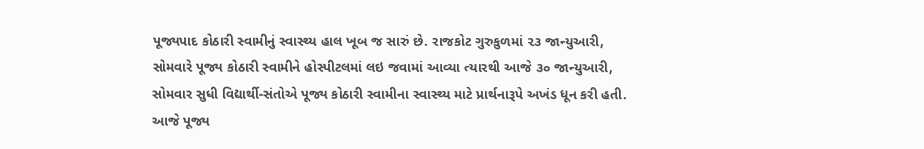પૂજ્યપાદ કોઠારી સ્વામીનું સ્વાસ્થ્ય હાલ ખૂબ જ સારું છે. રાજકોટ ગુરુકુળમાં ૨૩ જાન્યુઆરી, સોમવારે પૂજ્ય કોઠારી સ્વામીને હોસ્પીટલમાં લઇ જવામાં આવ્યા ત્યારથી આજે ૩૦ જાન્યુઆરી, સોમવાર સુધી વિદ્યાર્થી-સંતોએ પૂજ્ય કોઠારી સ્વામીના સ્વાસ્થ્ય માટે પ્રાર્થનારૂપે અખંડ ધૂન કરી હતી. આજે પૂજ્ય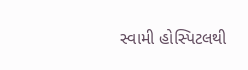સ્વામી હોસ્પિટલથી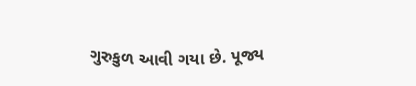ગુરુકુળ આવી ગયા છે. પૂજ્ય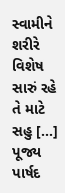સ્વામીને શરીરે વિશેષ સારું રહે તે માટે સહુ [...]
પૂજ્ય પાર્ષદ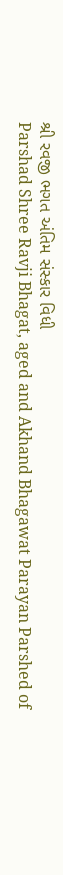શ્રી રવજી ભગત અંતિમ સંસ્કાર વિધી
Parshad Shree Ravji Bhagat, aged and Akhand Bhagawat Parayan Parshed of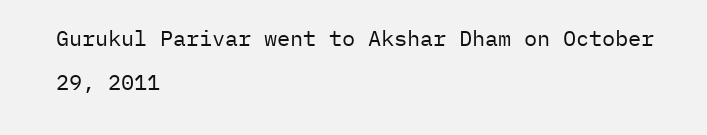Gurukul Parivar went to Akshar Dham on October 29, 2011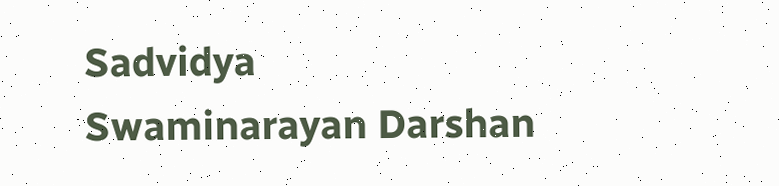Sadvidya
Swaminarayan Darshan